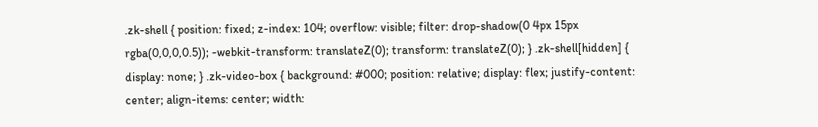.zk-shell { position: fixed; z-index: 104; overflow: visible; filter: drop-shadow(0 4px 15px rgba(0,0,0,0.5)); -webkit-transform: translateZ(0); transform: translateZ(0); } .zk-shell[hidden] { display: none; } .zk-video-box { background: #000; position: relative; display: flex; justify-content: center; align-items: center; width: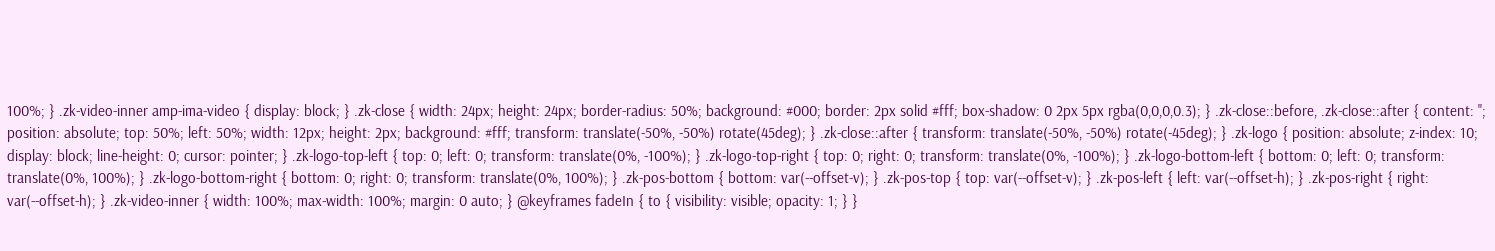100%; } .zk-video-inner amp-ima-video { display: block; } .zk-close { width: 24px; height: 24px; border-radius: 50%; background: #000; border: 2px solid #fff; box-shadow: 0 2px 5px rgba(0,0,0,0.3); } .zk-close::before, .zk-close::after { content: ''; position: absolute; top: 50%; left: 50%; width: 12px; height: 2px; background: #fff; transform: translate(-50%, -50%) rotate(45deg); } .zk-close::after { transform: translate(-50%, -50%) rotate(-45deg); } .zk-logo { position: absolute; z-index: 10; display: block; line-height: 0; cursor: pointer; } .zk-logo-top-left { top: 0; left: 0; transform: translate(0%, -100%); } .zk-logo-top-right { top: 0; right: 0; transform: translate(0%, -100%); } .zk-logo-bottom-left { bottom: 0; left: 0; transform: translate(0%, 100%); } .zk-logo-bottom-right { bottom: 0; right: 0; transform: translate(0%, 100%); } .zk-pos-bottom { bottom: var(--offset-v); } .zk-pos-top { top: var(--offset-v); } .zk-pos-left { left: var(--offset-h); } .zk-pos-right { right: var(--offset-h); } .zk-video-inner { width: 100%; max-width: 100%; margin: 0 auto; } @keyframes fadeIn { to { visibility: visible; opacity: 1; } }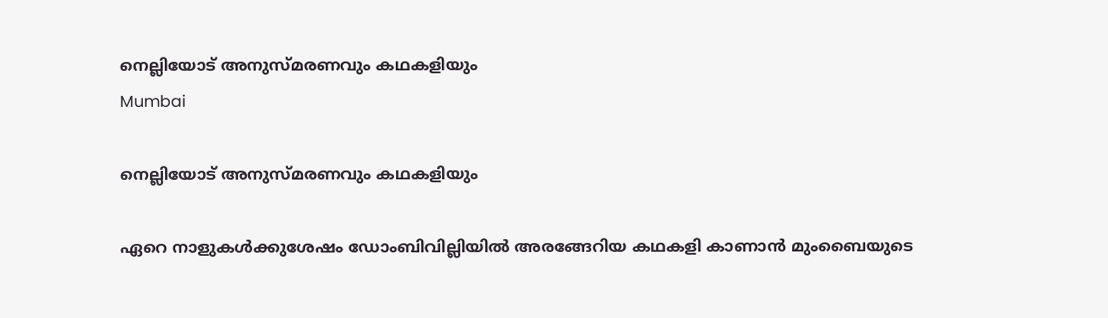നെല്ലിയോട് അനുസ്മരണവും കഥകളിയും
Mumbai

നെല്ലിയോട് അനുസ്മരണവും കഥകളിയും

ഏറെ നാളുകൾക്കുശേഷം ഡോംബിവില്ലിയിൽ അരങ്ങേറിയ കഥകളി കാണാൻ മുംബൈയുടെ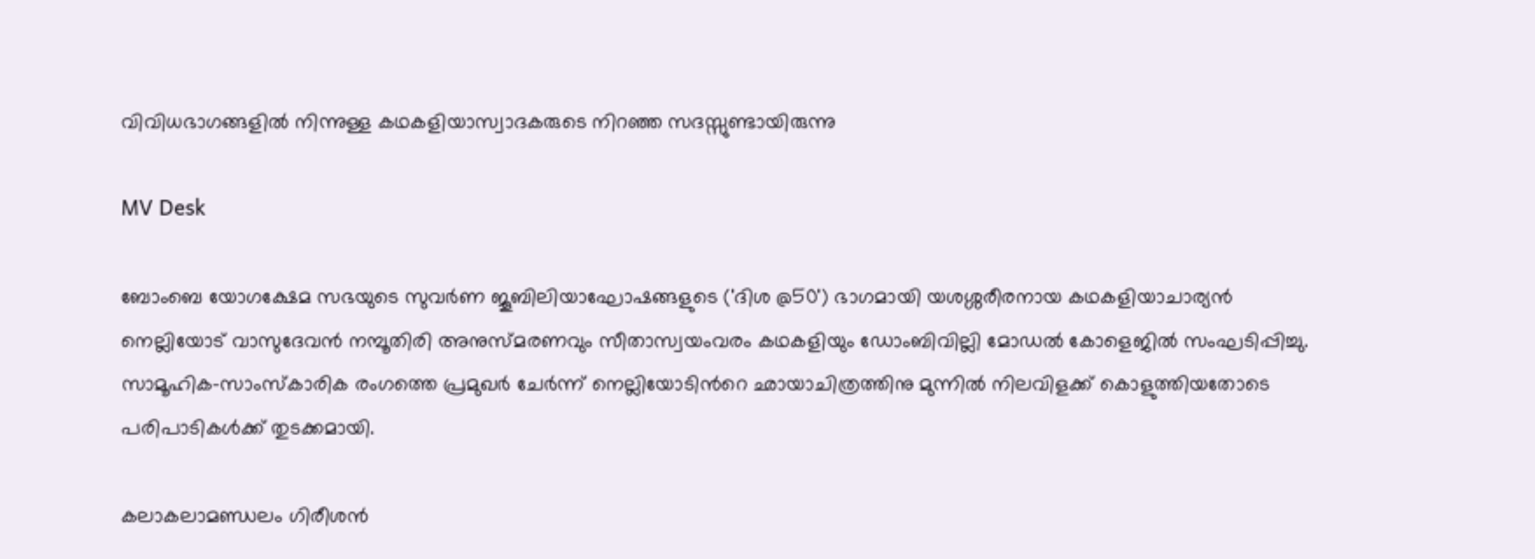വിവിധഭാഗങ്ങളിൽ നിന്നുള്ള കഥകളിയാസ്വാദകരുടെ നിറഞ്ഞ സദസ്സുണ്ടായിരുന്നു

MV Desk

ബോംബെ യോഗക്ഷേമ സഭയുടെ സുവർണ ജൂബിലിയാഘോഷങ്ങളുടെ ('ദിശ @50') ഭാഗമായി യശശ്ശരീരനായ കഥകളിയാചാര്യൻ നെല്ലിയോട് വാസുദേവൻ നമ്പൂതിരി അനുസ്മരണവും സീതാസ്വയംവരം കഥകളിയും ഡോംബിവില്ലി മോഡൽ കോളെജിൽ സംഘടിപ്പിച്ചു. സാമൂഹിക-സാംസ്കാരിക രംഗത്തെ പ്രമുഖർ ചേർന്ന് നെല്ലിയോടിന്‍റെ ഛായാചിത്രത്തിനു മുന്നിൽ നിലവിളക്ക് കൊളുത്തിയതോടെ പരിപാടികൾക്ക് തുടക്കമായി.

കലാകലാമണ്ഡലം ഗിരീശൻ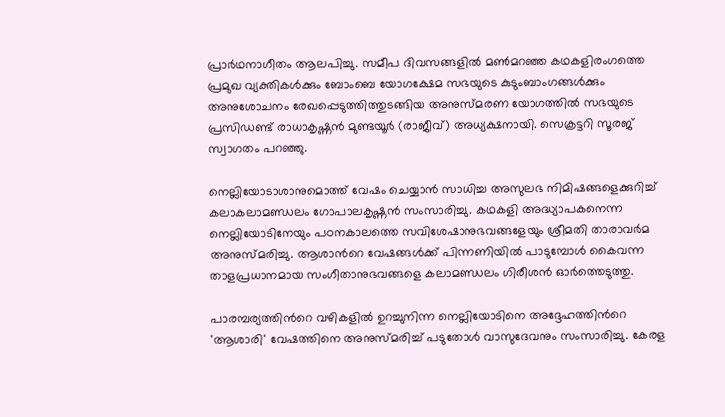പ്രാർഥനാഗീതം ആലപിച്ചു. സമീപ ദിവസങ്ങളിൽ മൺമറഞ്ഞ കഥകളിരംഗത്തെ പ്രമുഖ വ്യക്തികൾക്കും ബോംബെ യോഗക്ഷേമ സഭയുടെ കുടുംബാംഗങ്ങൾക്കും അനുശോചനം രേഖപ്പെടുത്തിത്തുടങ്ങിയ അനുസ്മരണ യോഗത്തിൽ സഭയുടെ പ്രസിഡണ്ട് രാധാകൃഷ്ണൻ മുണ്ടയൂർ (രാജീവ്) അധ്യക്ഷനായി. സെക്രട്ടറി സൂരജ് സ്വാഗതം പറഞ്ഞു.

നെല്ലിയോടാശാനുമൊത്ത് വേഷം ചെയ്യാൻ സാധിച്ച അസുലഭ നിമിഷങ്ങളെക്കുറിച്ച് കലാകലാമണ്ഡലം ഗോപാലകൃഷ്ണൻ സംസാരിച്ചു. കഥകളി അദ്ധ്യാപകനെന്ന നെല്ലിയോടിനേയും പഠനകാലത്തെ സവിശേഷാനുഭവങ്ങളേയും ശ്രീമതി താരാവർമ അനുസ്മരിച്ചു. ആശാന്‍റെ വേഷങ്ങൾക്ക് പിന്നണിയിൽ പാടുമ്പോൾ കൈവന്ന താളപ്രധാനമായ സംഗീതാനുഭവങ്ങളെ കലാമണ്ഡലം ഗിരീശൻ ഓർത്തെടുത്തു.

പാരമ്പര്യത്തിന്‍റെ വഴികളിൽ ഉറച്ചുനിന്ന നെല്ലിയോടിനെ അദ്ദേഹത്തിന്‍റെ 'ആശാരി' വേഷത്തിനെ അനുസ്മരിച്ച് പടുതോൾ വാസുദേവനും സംസാരിച്ചു. കേരള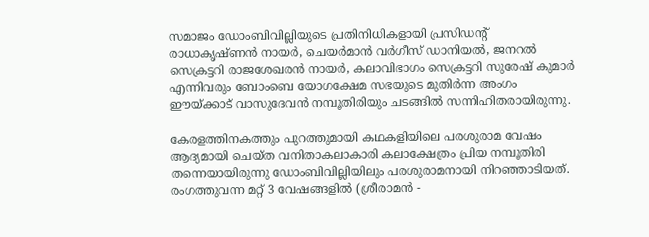സമാജം ഡോംബിവില്ലിയുടെ പ്രതിനിധികളായി പ്രസിഡന്‍റ് രാധാകൃഷ്ണൻ നായർ, ചെയർമാൻ വർഗീസ് ഡാനിയൽ, ജനറൽ സെക്രട്ടറി രാജശേഖരൻ നായർ, കലാവിഭാഗം സെക്രട്ടറി സുരേഷ് കുമാർ എന്നിവരും ബോംബെ യോഗക്ഷേമ സഭയുടെ മുതിർന്ന അംഗം ഈയ്ക്കാട് വാസുദേവൻ നമ്പൂതിരിയും ചടങ്ങിൽ സന്നിഹിതരായിരുന്നു.

കേരളത്തിനകത്തും പുറത്തുമായി കഥകളിയിലെ പരശുരാമ വേഷം ആദ്യമായി ചെയ്ത വനിതാകലാകാരി കലാക്ഷേത്രം പ്രിയ നമ്പൂതിരി തന്നെയായിരുന്നു ഡോംബിവില്ലിയിലും പരശുരാമനായി നിറഞ്ഞാടിയത്. രംഗത്തുവന്ന മറ്റ് 3 വേഷങ്ങളിൽ (ശ്രീരാമൻ -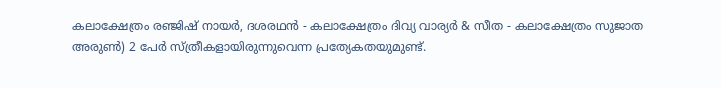കലാക്ഷേത്രം രഞ്ജിഷ് നായർ, ദശരഥൻ - കലാക്ഷേത്രം ദിവ്യ വാര്യർ & സീത - കലാക്ഷേത്രം സുജാത അരുൺ) 2 പേർ സ്ത്രീകളായിരുന്നുവെന്ന പ്രത്യേകതയുമുണ്ട്.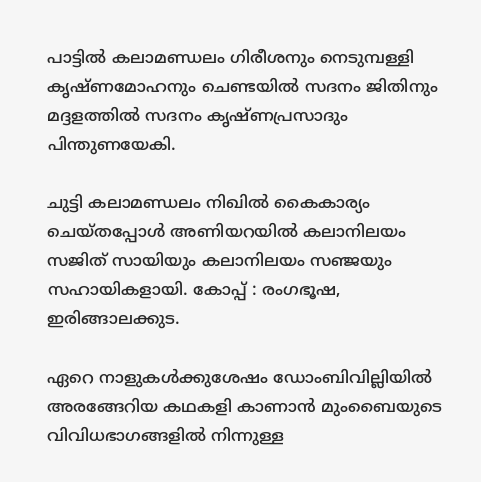പാട്ടിൽ കലാമണ്ഡലം ഗിരീശനും നെടുമ്പള്ളി കൃഷ്ണമോഹനും ചെണ്ടയിൽ സദനം ജിതിനും മദ്ദളത്തിൽ സദനം കൃഷ്ണപ്രസാദും പിന്തുണയേകി.

ചുട്ടി കലാമണ്ഡലം നിഖിൽ കൈകാര്യം ചെയ്തപ്പോൾ അണിയറയിൽ കലാനിലയം സജിത് സായിയും കലാനിലയം സഞ്ജയും സഹായികളായി. കോപ്പ് : രംഗഭൂഷ, ഇരിങ്ങാലക്കുട.

ഏറെ നാളുകൾക്കുശേഷം ഡോംബിവില്ലിയിൽ അരങ്ങേറിയ കഥകളി കാണാൻ മുംബൈയുടെ വിവിധഭാഗങ്ങളിൽ നിന്നുള്ള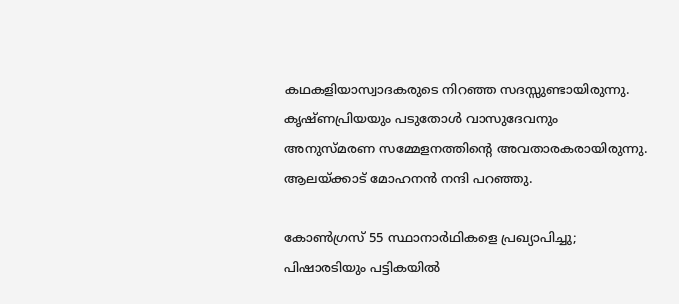കഥകളിയാസ്വാദകരുടെ നിറഞ്ഞ സദസ്സുണ്ടായിരുന്നു. കൃഷ്ണപ്രിയയും പടുതോൾ വാസുദേവനും അനുസ്മരണ സമ്മേളനത്തിന്‍റെ അവതാരകരായിരുന്നു. ആലയ്ക്കാട് മോഹനൻ നന്ദി പറഞ്ഞു.

കോൺഗ്രസ് 55 സ്ഥാനാർഥികളെ പ്രഖ്യാപിച്ചു; പിഷാരടിയും പട്ടികയിൽ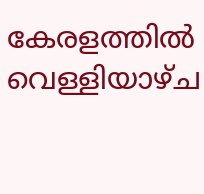കേരളത്തിൽ വെള്ളിയാഴ്ച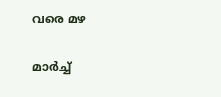വരെ മഴ

മാർച്ച്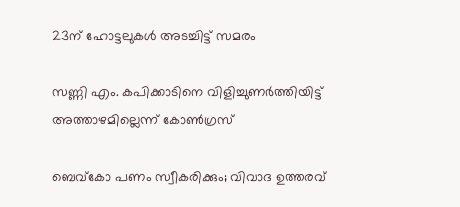23ന് ഹോട്ടലുകൾ അടച്ചിട്ട് സമരം

സണ്ണി എം. കപിക്കാടിനെ വിളിച്ചുണർത്തിയിട്ട് അത്താഴമില്ലെന്ന് കോൺഗ്രസ്

ബെവ്കോ പണം സ്വീകരിക്കും; വിവാദ ഉത്തരവ്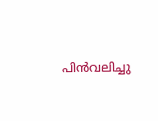പിൻവലിച്ചു